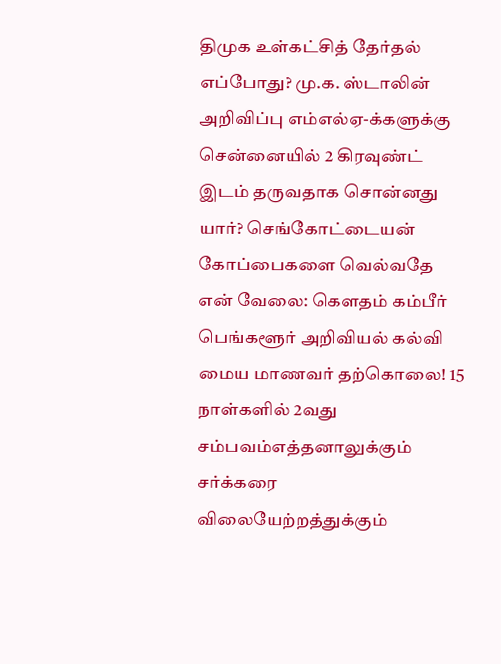திமுக உள்கட்சித் தேர்தல் எப்போது? மு.க. ஸ்டாலின் அறிவிப்பு எம்எல்ஏ-க்களுக்கு சென்னையில் 2 கிரவுண்ட் இடம் தருவதாக சொன்னது யார்? செங்கோட்டையன் கோப்பைகளை வெல்வதே என் வேலை: கௌதம் கம்பீர் பெங்களூர் அறிவியல் கல்வி மைய மாணவர் தற்கொலை! 15 நாள்களில் 2வது சம்பவம்எத்தனாலுக்கும் சர்க்கரை விலையேற்றத்துக்கும்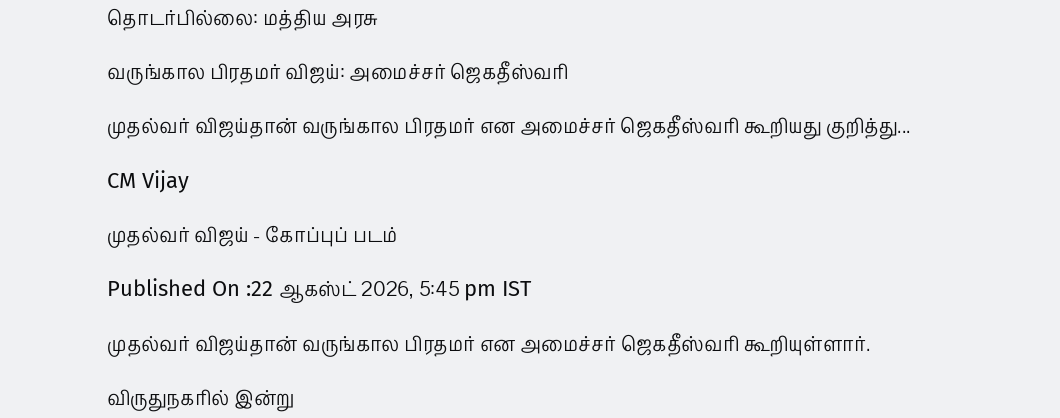தொடர்பில்லை: மத்திய அரசு

வருங்கால பிரதமர் விஜய்: அமைச்சர் ஜெகதீஸ்வரி

முதல்வர் விஜய்தான் வருங்கால பிரதமர் என அமைச்சர் ஜெகதீஸ்வரி கூறியது குறித்து...

CM Vijay

முதல்வர் விஜய் - கோப்புப் படம்

Published On :22 ஆகஸ்ட் 2026, 5:45 pm IST

முதல்வர் விஜய்தான் வருங்கால பிரதமர் என அமைச்சர் ஜெகதீஸ்வரி கூறியுள்ளார்.

விருதுநகரில் இன்று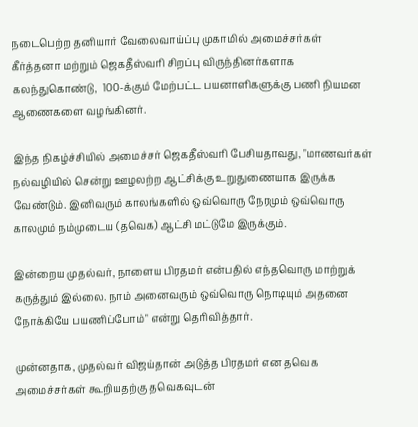நடைபெற்ற தனியார் வேலைவாய்ப்பு முகாமில் அமைச்சர்கள் கீர்த்தனா மற்றும் ஜெகதீஸ்வரி சிறப்பு விருந்தினர்களாக கலந்துகொண்டு,  100-க்கும் மேற்பட்ட பயனாளிகளுக்கு பணி நியமன ஆணைகளை வழங்கினர்.

இந்த நிகழ்ச்சியில் அமைச்சர் ஜெகதீஸ்வரி பேசியதாவது, "மாணவர்கள் நல்வழியில் சென்று ஊழலற்ற ஆட்சிக்கு உறுதுணையாக இருக்க வேண்டும். இனிவரும் காலங்களில் ஒவ்வொரு நேரமும் ஒவ்வொரு காலமும் நம்முடைய (தவெக) ஆட்சி மட்டுமே இருக்கும்.

இன்றைய முதல்வர், நாளைய பிரதமர் என்பதில் எந்தவொரு மாற்றுக் கருத்தும் இல்லை. நாம் அனைவரும் ஒவ்வொரு நொடியும் அதனை நோக்கியே பயணிப்போம்" என்று தெரிவித்தார்.

முன்னதாக, முதல்வர் விஜய்தான் அடுத்த பிரதமர் என தவெக அமைச்சர்கள் கூறியதற்கு தவெகவுடன்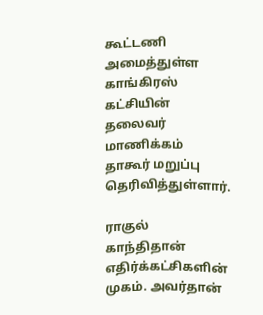கூட்டணி அமைத்துள்ள காங்கிரஸ் கட்சியின் தலைவர் மாணிக்கம் தாகூர் மறுப்பு தெரிவித்துள்ளார்.

ராகுல் காந்திதான் எதிர்க்கட்சிகளின் முகம். அவர்தான்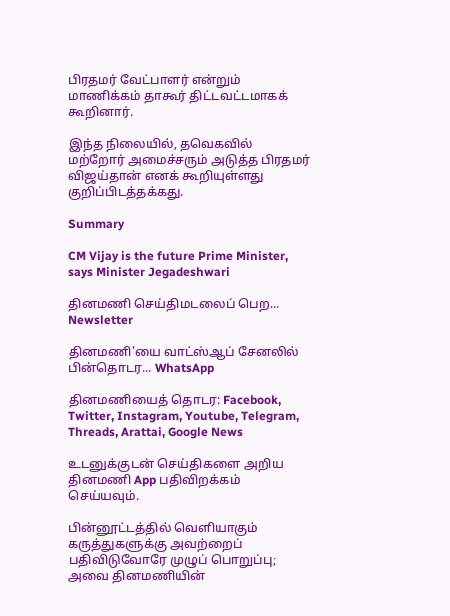பிரதமர் வேட்பாளர் என்றும் மாணிக்கம் தாகூர் திட்டவட்டமாகக் கூறினார்.

இந்த நிலையில், தவெகவில் மற்றோர் அமைச்சரும் அடுத்த பிரதமர் விஜய்தான் எனக் கூறியுள்ளது குறிப்பிடத்தக்கது.

Summary

CM Vijay is the future Prime Minister, says Minister Jegadeshwari

தினமணி செய்திமடலைப் பெற... Newsletter

தினமணி'யை வாட்ஸ்ஆப் சேனலில் பின்தொடர... WhatsApp

தினமணியைத் தொடர: Facebook, Twitter, Instagram, Youtube, Telegram, Threads, Arattai, Google News

உடனுக்குடன் செய்திகளை அறிய தினமணி App பதிவிறக்கம் செய்யவும்.

பின்னூட்டத்தில் வெளியாகும் கருத்துகளுக்கு அவற்றைப் பதிவிடுவோரே முழுப் பொறுப்பு; அவை தினமணியின்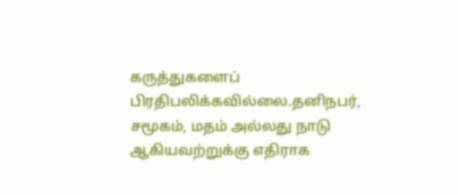கருத்துகளைப் பிரதிபலிக்கவில்லை.தனிநபர், சமூகம், மதம் அல்லது நாடு ஆகியவற்றுக்கு எதிராக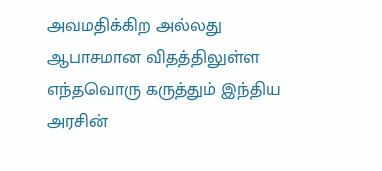அவமதிக்கிற அல்லது ஆபாசமான விதத்திலுள்ள எந்தவொரு கருத்தும் இந்திய அரசின்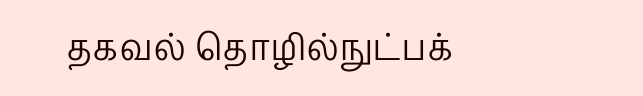தகவல் தொழில்நுட்பக்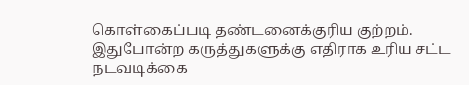கொள்கைப்படி தண்டனைக்குரிய குற்றம். இதுபோன்ற கருத்துகளுக்கு எதிராக உரிய சட்ட நடவடிக்கை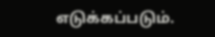எடுக்கப்படும்.